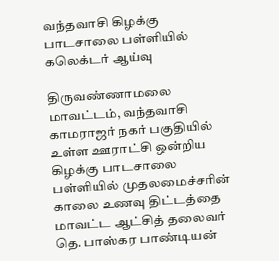வந்தவாசி கிழக்கு பாடசாலை பள்ளியில் கலெக்டர் ஆய்வு

திருவண்ணாமலை மாவட்டம், வந்தவாசி காமராஜர் நகர் பகுதியில் உள்ள ஊராட்சி ஒன்றிய கிழக்கு பாடசாலை பள்ளியில் முதலமைச்சரின் காலை உணவு திட்டத்தை மாவட்ட ஆட்சித் தலைவர் தெ. பாஸ்கர பாண்டியன்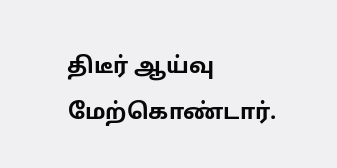திடீர் ஆய்வு மேற்கொண்டார்.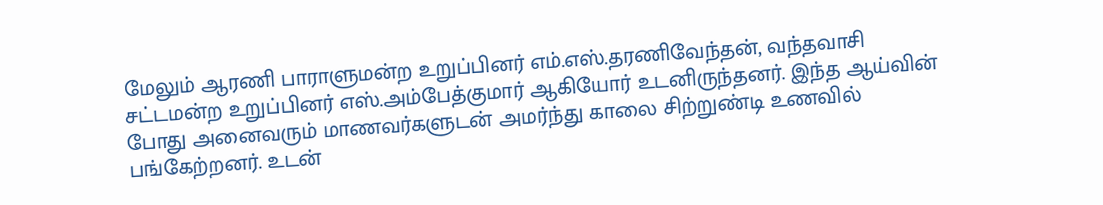மேலும் ஆரணி பாராளுமன்ற உறுப்பினர் எம்.எஸ்.தரணிவேந்தன், வந்தவாசி சட்டமன்ற உறுப்பினர் எஸ்.அம்பேத்குமார்‌ ஆகியோர் உடனிருந்தனர். இந்த ஆய்வின் போது அனைவரும் மாணவர்களுடன் அமர்ந்து காலை சிற்றுண்டி உணவில் பங்கேற்றனர். உடன்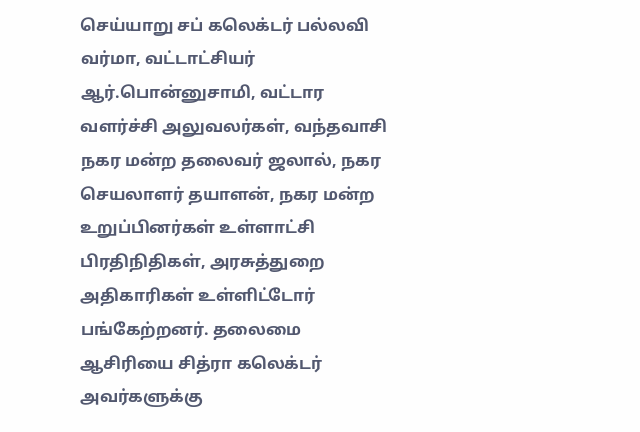செய்யாறு சப் கலெக்டர் பல்லவி வர்மா, வட்டாட்சியர் ஆர்.பொன்னுசாமி, வட்டார வளர்ச்சி அலுவலர்கள், வந்தவாசி நகர மன்ற தலைவர் ஜலால், நகர செயலாளர் தயாளன், நகர மன்ற உறுப்பினர்கள் உள்ளாட்சி பிரதிநிதிகள், அரசுத்துறை அதிகாரிகள் உள்ளிட்டோர் பங்கேற்றனர். தலைமை ஆசிரியை சித்ரா கலெக்டர் அவர்களுக்கு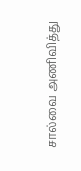சால்வை அணிவித்து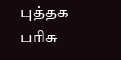புத்தக பரிசு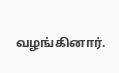வழங்கினார்.